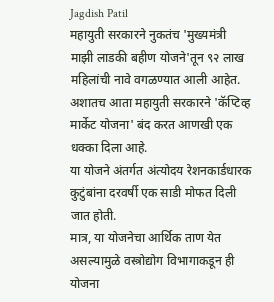Jagdish Patil
महायुती सरकारने नुकतंच 'मुख्यमंत्री माझी लाडकी बहीण योजने'तून ९२ लाख महिलांची नावे वगळण्यात आली आहेत.
अशातच आता महायुती सरकारने 'कॅप्टिव्ह मार्केट योजना' बंद करत आणखी एक धक्का दिला आहे.
या योजने अंतर्गत अंत्योदय रेशनकार्डधारक कुटुंबांना दरवर्षी एक साडी मोफत दिली जात होती.
मात्र, या योजनेचा आर्थिक ताण येत असल्यामुळे वस्त्रोद्योग विभागाकडून ही योजना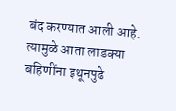बंद करण्यात आली आहे.
त्यामुळे आता लाडक्या बहिणींना इथूनपुढे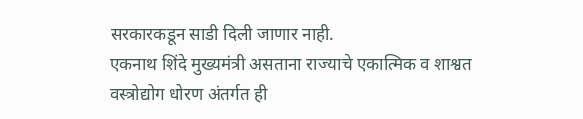सरकारकडून साडी दिली जाणार नाही.
एकनाथ शिंदे मुख्यमंत्री असताना राज्याचे एकात्मिक व शाश्वत वस्त्रोद्योग धोरण अंतर्गत ही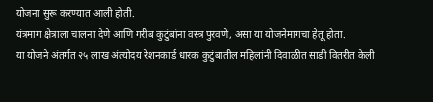योजना सुरू करण्यात आली होती.
यंत्रमाग क्षेत्राला चालना देणे आणि गरीब कुटुंबांना वस्त्र पुरवणे, असा या योजनेमागचा हेतू होता.
या योजने अंतर्गत २५ लाख अंत्योदय रेशनकार्ड धारक कुटुंबातील महिलांनी दिवाळीत साडी वितरीत केली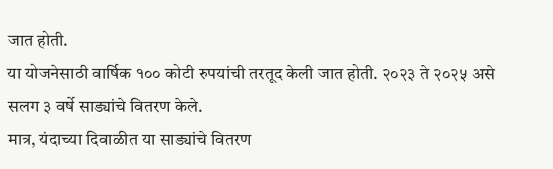जात होती.
या योजनेसाठी वार्षिक १०० कोटी रुपयांची तरतूद केली जात होती. २०२३ ते २०२५ असे सलग ३ वर्षे साड्यांचे वितरण केले.
मात्र, यंदाच्या दिवाळीत या साड्यांचे वितरण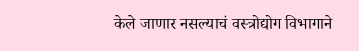केले जाणार नसल्याचं वस्त्रोद्योग विभागाने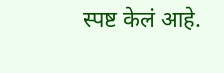स्पष्ट केलं आहे.